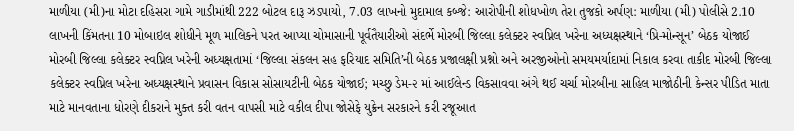માળીયા (મી)ના મોટા દહિસરા ગામે ગાડીમાંથી 222 બોટલ દારૂ ઝડપાયો, 7.03 લાખનો મુદામાલ કબ્જે: આરોપીની શોધખોળ તેરા તુજકો અર્પણ: માળીયા (મી) પોલીસે 2.10 લાખની કિંમતના 10 મોબાઇલ શોધીને મૂળ માલિકને પરત આપ્યા ચોમાસાની પૂર્વતૈયારીઓ સંદર્ભે મોરબી જિલ્લા કલેક્ટર સ્વપ્નિલ ખરેના અધ્યક્ષસ્થાને ‘પ્રિ-મોન્સૂન’ બેઠક યોજાઈ મોરબી જિલ્લા કલેક્ટર સ્વપ્નિલ ખરેની અધ્યક્ષતામાં ‘જિલ્લા સંકલન સહ ફરિયાદ સમિતિ’ની બેઠક પ્રજાલક્ષી પ્રશ્નો અને અરજીઓનો સમયમર્યાદામાં નિકાલ કરવા તાકીદ મોરબી જિલ્લા કલેક્ટર સ્વપ્નિલ ખરેના અધ્યક્ષસ્થાને પ્રવાસન વિકાસ સોસાયટીની બેઠક યોજાઈ; મચ્છુ ડેમ-૨ માં આઈલેન્ડ વિકસાવવા અંગે થઈ ચર્ચા મોરબીના સાહિલ માજોઠીની કેન્સર પીડિત માતા માટે માનવતાના ધોરણે દીકરાને મુક્ત કરી વતન વાપસી માટે વકીલ દીપા જોસેફે યુક્રેન સરકારને કરી રજૂઆત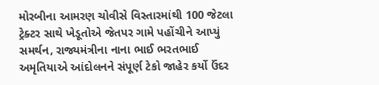મોરબીના આમરણ ચોવીસે વિસ્તારમાંથી 100 જેટલા ટ્રેક્ટર સાથે ખેડૂતોએ જેતપર ગામે પહોંચીને આપ્યું સમર્થન, રાજ્યમંત્રીના નાના ભાઈ ભરતભાઈ અમૃતિયાએ આંદોલનને સંપૂર્ણ ટેકો જાહેર કર્યો ઉંદર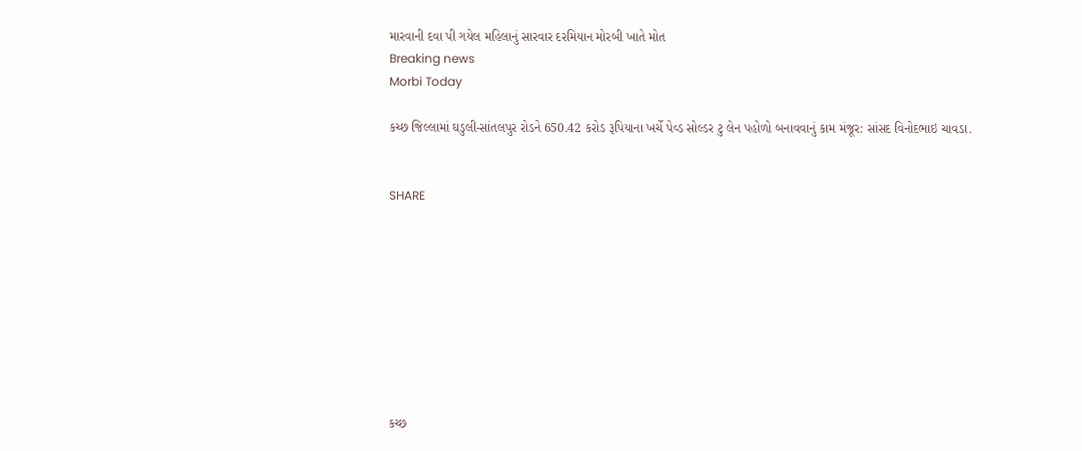મારવાની દવા પી ગયેલ મહિલાનું સારવાર દરમિયાન મોરબી ખાતે મોત
Breaking news
Morbi Today

કચ્છ જિલ્લામાં ઘડુલી-સાંતલપુર રોડને 650.42 કરોડ રૂપિયાના ખર્ચે પેવ્ડ સોલ્ડર ટુ લેન પહોળો બનાવવાનું કામ મંજૂર: સાંસદ વિનોદભાઇ ચાવડા.


SHARE









કચ્છ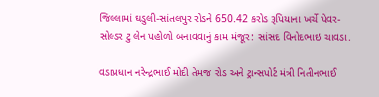જિલ્લામાં ઘડુલી-સાંતલપુર રોડને 650.42 કરોડ રૂપિયાના ખર્ચે પેવર-સોલ્ડર ટુ લેન પહોળો બનાવવાનું કામ મંજૂર: સાંસદ વિનોદભાઇ ચાવડા.

વડાપ્રધાન નરેન્દ્રભાઈ મોદી તેમજ રોડ અને ટ્રાન્સપોર્ટ મંત્રી નિતીનભાઈ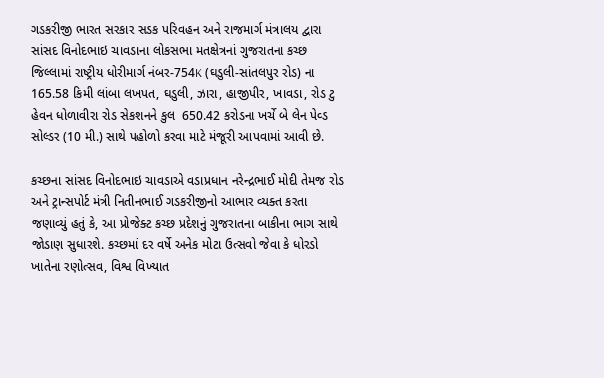ગડકરીજી ભારત સરકાર સડક પરિવહન અને રાજમાર્ગ મંત્રાલય દ્વારા સાંસદ વિનોદભાઇ ચાવડાના લોકસભા મતક્ષેત્રનાં ગુજરાતના કચ્છ જિલ્લામાં રાષ્ટ્રીય ધોરીમાર્ગ નંબર-754K (ઘડુલી-સાંતલપુર રોડ) ના 165.58 કિમી લાંબા લખપત, ઘડુલી, ઝારા, હાજીપીર, ખાવડા, રોડ ટુ હેવન ધોળાવીરા રોડ સેકશનને કુલ  650.42 કરોડના ખર્ચે બે લેન પેવ્ડ સોલ્ડર (10 મી.) સાથે પહોળો કરવા માટે મંજૂરી આપવામાં આવી છે.

કચ્છના સાંસદ વિનોદભાઇ ચાવડાએ વડાપ્રધાન નરેન્દ્રભાઈ મોદી તેમજ રોડ અને ટ્રાન્સપોર્ટ મંત્રી નિતીનભાઈ ગડકરીજીનો આભાર વ્યક્ત કરતા જણાવ્યું હતું કે, આ પ્રોજેક્ટ કચ્છ પ્રદેશનું ગુજરાતના બાકીના ભાગ સાથે જોડાણ સુધારશે. કચ્છમાં દર વર્ષે અનેક મોટા ઉત્સવો જેવા કે ધોરડો ખાતેના રણોત્સવ, વિશ્વ વિખ્યાત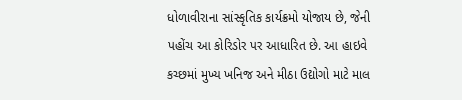ધોળાવીરાના સાંસ્કૃતિક કાર્યક્રમો યોજાય છે, જેની પહોંચ આ કોરિડોર પર આધારિત છે. આ હાઇવે કચ્છમાં મુખ્ય ખનિજ અને મીઠા ઉદ્યોગો માટે માલ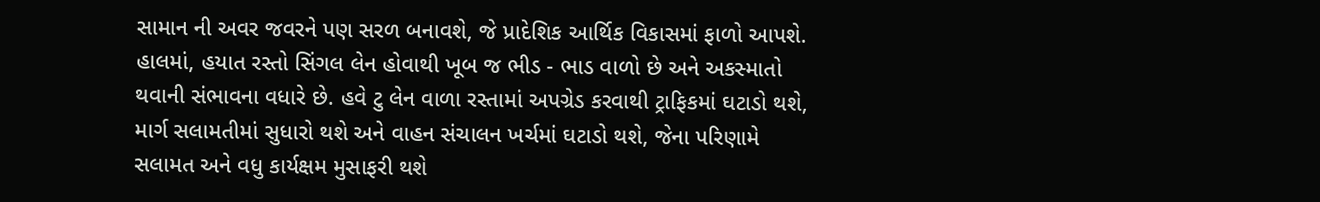સામાન ની અવર જવરને પણ સરળ બનાવશે, જે પ્રાદેશિક આર્થિક વિકાસમાં ફાળો આપશે. હાલમાં, હયાત રસ્તો સિંગલ લેન હોવાથી ખૂબ જ ભીડ - ભાડ વાળો છે અને અકસ્માતો થવાની સંભાવના વધારે છે. હવે ટુ લેન વાળા રસ્તામાં અપગ્રેડ કરવાથી ટ્રાફિકમાં ઘટાડો થશે, માર્ગ સલામતીમાં સુધારો થશે અને વાહન સંચાલન ખર્ચમાં ઘટાડો થશે, જેના પરિણામે સલામત અને વધુ કાર્યક્ષમ મુસાફરી થશે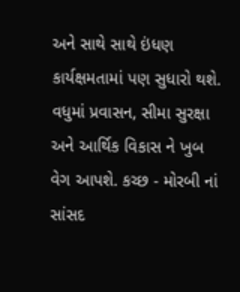અને સાથે સાથે ઇંધણ કાર્યક્ષમતામાં પણ સુધારો થશે. વધુમાં પ્રવાસન, સીમા સુરક્ષા અને આર્થિક વિકાસ ને ખુબ વેગ આપશે. કચ્છ - મોરબી નાં સાંસદ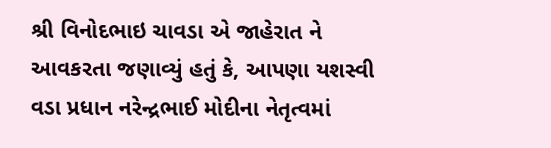શ્રી વિનોદભાઇ ચાવડા એ જાહેરાત ને આવકરતા જણાવ્યું હતું કે, આપણા યશસ્વી વડા પ્રધાન નરેન્દ્રભાઈ મોદીના નેતૃત્વમાં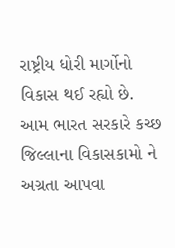રાષ્ટ્રીય ધોરી માર્ગોનો વિકાસ થઈ રહ્યો છે. આમ ભારત સરકારે કચ્છ જિલ્લાના વિકાસકામો ને અગ્રતા આપવા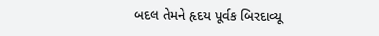બદલ તેમને હૃદય પૂર્વક બિરદાવ્યૂ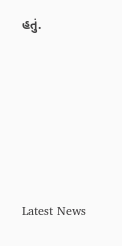હતું.






Latest News